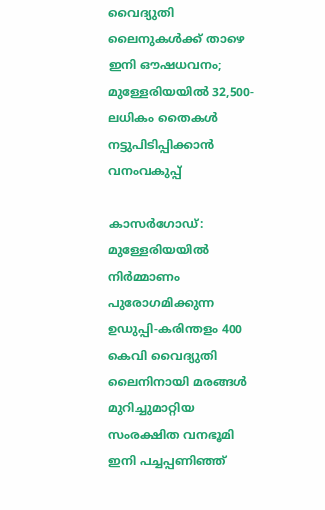വൈദ്യുതി ലൈനുകൾക്ക് താഴെ ഇനി ഔഷധവനം; മുള്ളേരിയയിൽ 32,500-ലധികം തൈകൾ നട്ടുപിടിപ്പിക്കാൻ വനംവകുപ്പ്‌

കാസർഗോഡ്: മുള്ളേരിയയിൽ നിർമ്മാണം പുരോഗമിക്കുന്ന ഉഡുപ്പി-കരിന്തളം 400 കെവി വൈദ്യുതി ലൈനിനായി മരങ്ങൾ മുറിച്ചുമാറ്റിയ സംരക്ഷിത വനഭൂമി ഇനി പച്ചപ്പണിഞ്ഞ്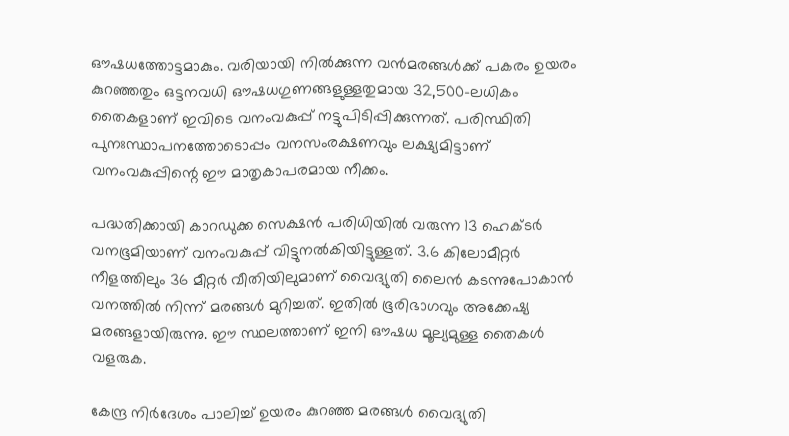ഔഷധത്തോട്ടമാകും. വരിയായി നിൽക്കുന്ന വൻമരങ്ങൾക്ക് പകരം ഉയരം കുറഞ്ഞതും ഒട്ടനവധി ഔഷധഗുണങ്ങളുള്ളതുമായ 32,500-ലധികം തൈകളാണ് ഇവിടെ വനംവകുപ്പ് നട്ടുപിടിപ്പിക്കുന്നത്. പരിസ്ഥിതി പുനഃസ്ഥാപനത്തോടൊപ്പം വനസംരക്ഷണവും ലക്ഷ്യമിട്ടാണ് വനംവകുപ്പിന്റെ ഈ മാതൃകാപരമായ നീക്കം.

പദ്ധതിക്കായി കാറഡുക്ക സെക്ഷൻ പരിധിയിൽ വരുന്ന 13 ഹെക്ടർ വനഭൂമിയാണ് വനംവകുപ്പ് വിട്ടുനൽകിയിട്ടുള്ളത്. 3.6 കിലോമീറ്റർ നീളത്തിലും 36 മീറ്റർ വീതിയിലുമാണ് വൈദ്യുതി ലൈൻ കടന്നുപോകാൻ വനത്തിൽ നിന്ന് മരങ്ങൾ മുറിച്ചത്. ഇതിൽ ഭൂരിഭാഗവും അക്കേഷ്യ മരങ്ങളായിരുന്നു. ഈ സ്ഥലത്താണ് ഇനി ഔഷധ മൂല്യമുള്ള തൈകൾ വളരുക.

കേന്ദ്ര നിർദേശം പാലിച്ച് ഉയരം കുറഞ്ഞ മരങ്ങൾ വൈദ്യുതി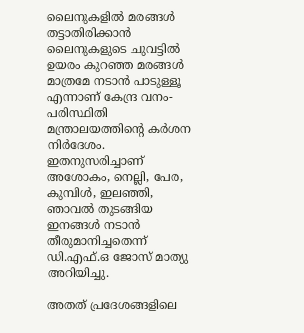ലൈനുകളിൽ മരങ്ങൾ തട്ടാതിരിക്കാൻ ലൈനുകളുടെ ചുവട്ടിൽ ഉയരം കുറഞ്ഞ മരങ്ങൾ മാത്രമേ നടാൻ പാടുള്ളൂ എന്നാണ് കേന്ദ്ര വനം-പരിസ്ഥിതി മന്ത്രാലയത്തിന്റെ കർശന നിർദേശം. ഇതനുസരിച്ചാണ് അശോകം, നെല്ലി, പേര, കുമ്പിൾ, ഇലഞ്ഞി, ഞാവൽ തുടങ്ങിയ ഇനങ്ങൾ നടാൻ തീരുമാനിച്ചതെന്ന് ഡി.എഫ്.ഒ ജോസ് മാത്യു അറിയിച്ചു.

അതത് പ്രദേശങ്ങളിലെ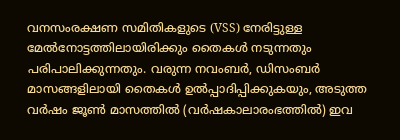വനസംരക്ഷണ സമിതികളുടെ (VSS) നേരിട്ടുള്ള മേൽനോട്ടത്തിലായിരിക്കും തൈകൾ നടുന്നതും പരിപാലിക്കുന്നതും. വരുന്ന നവംബർ, ഡിസംബർ മാസങ്ങളിലായി തൈകൾ ഉൽപ്പാദിപ്പിക്കുകയും, അടുത്ത വർഷം ജൂൺ മാസത്തിൽ (വർഷകാലാരംഭത്തിൽ) ഇവ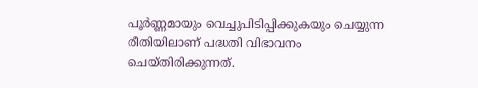പൂർണ്ണമായും വെച്ചുപിടിപ്പിക്കുകയും ചെയ്യുന്ന രീതിയിലാണ് പദ്ധതി വിഭാവനം ചെയ്തിരിക്കുന്നത്.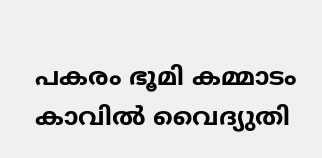പകരം ഭൂമി കമ്മാടം കാവിൽ വൈദ്യുതി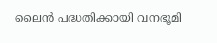ലൈൻ പദ്ധതിക്കായി വനഭൂമി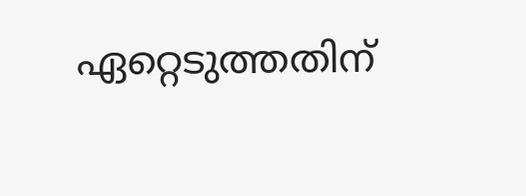ഏറ്റെടുത്തതിന്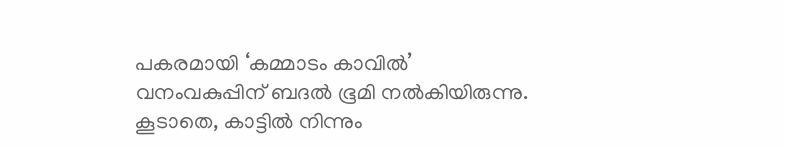പകരമായി ‘കമ്മാടം കാവിൽ’ വനംവകുപ്പിന് ബദൽ ഭൂമി നൽകിയിരുന്നു. കൂടാതെ, കാട്ടിൽ നിന്നും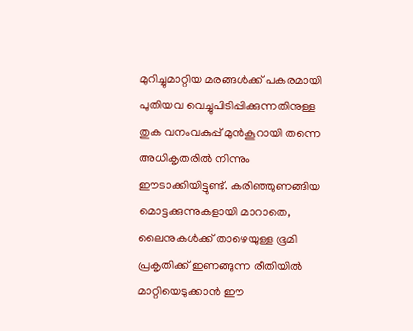മുറിച്ചുമാറ്റിയ മരങ്ങൾക്ക് പകരമായി പുതിയവ വെച്ചുപിടിപ്പിക്കുന്നതിനുള്ള തുക വനംവകുപ്പ് മുൻകൂറായി തന്നെ അധികൃതരിൽ നിന്നും ഈടാക്കിയിട്ടുണ്ട്. കരിഞ്ഞുണങ്ങിയ മൊട്ടക്കുന്നുകളായി മാറാതെ, ലൈനുകൾക്ക് താഴെയുള്ള ഭൂമി പ്രകൃതിക്ക് ഇണങ്ങുന്ന രീതിയിൽ മാറ്റിയെടുക്കാൻ ഈ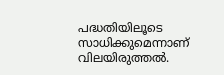പദ്ധതിയിലൂടെ സാധിക്കുമെന്നാണ് വിലയിരുത്തൽ.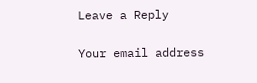Leave a Reply

Your email address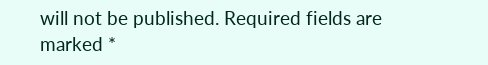will not be published. Required fields are marked *